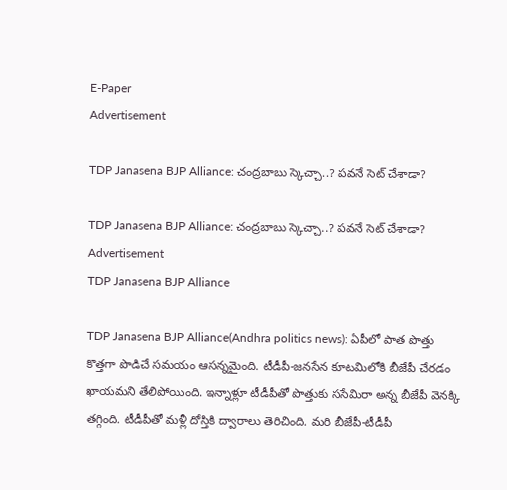E-Paper
Advertisement

TDP Janasena BJP Alliance: చంద్రబాబు స్కెచ్చా..? పవనే సెట్ చేశాడా?

TDP Janasena BJP Alliance: చంద్రబాబు స్కెచ్చా..? పవనే సెట్ చేశాడా?
Advertisement
TDP Janasena BJP Alliance

TDP Janasena BJP Alliance(Andhra politics news): ఏపీలో పాత పొత్తు కొత్తగా పొడిచే సమయం ఆసన్నమైంది. టీడీపీ-జనసేన కూటమిలోకి బీజేపీ చేరడం ఖాయమని తేలిపోయింది. ఇన్నాళ్లూ టీడీపీతో పొత్తుకు ససేమిరా అన్న బీజేపీ వెనక్కి తగ్గింది. టీడీపీతో మళ్లీ దోస్తికి ద్వారాలు తెరిచింది. మరి బీజేపీ-టీడీపీ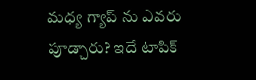మధ్య గ్యాప్ ను ఎవరు పూడ్చారు? ఇదే టాపిక్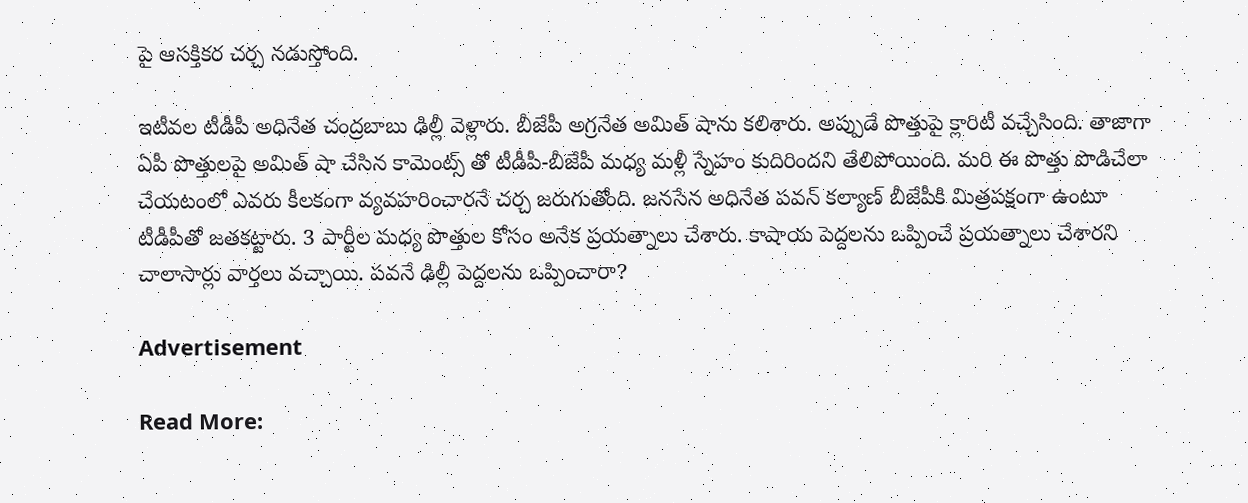పై ఆసక్తికర చర్చ నడుస్తోంది.

ఇటీవల టీడీపీ అధినేత చంద్రబాబు ఢిల్లీ వెళ్లారు. బీజేపీ అగ్రనేత అమిత్ షాను కలిశారు. అప్పుడే పొత్తుపై క్లారిటీ వచ్చేసింది. తాజాగా ఏపీ పొత్తులపై అమిత్ షా చేసిన కామెంట్స్ తో టీడీపీ-బీజేపీ మధ్య మళ్లీ స్నేహం కుదిరిందని తేలిపోయింది. మరి ఈ పొత్తు పొడిచేలా చేయటంలో ఎవరు కీలకంగా వ్యవహరించారనే చర్చ జరుగుతోంది. జనసేన అధినేత పవన్ కల్యాణ్ బీజేపీకి మిత్రపక్షంగా ఉంటూ టీడీపీతో జతకట్టారు. 3 పార్టీల మధ్య పొత్తుల కోసం అనేక ప్రయత్నాలు చేశారు. కాషాయ పెద్దలను ఒప్పించే ప్రయత్నాలు చేశారని చాలాసార్లు వార్తలు వచ్చాయి. పవనే ఢిల్లీ పెద్దలను ఒప్పించారా?

Advertisement

Read More: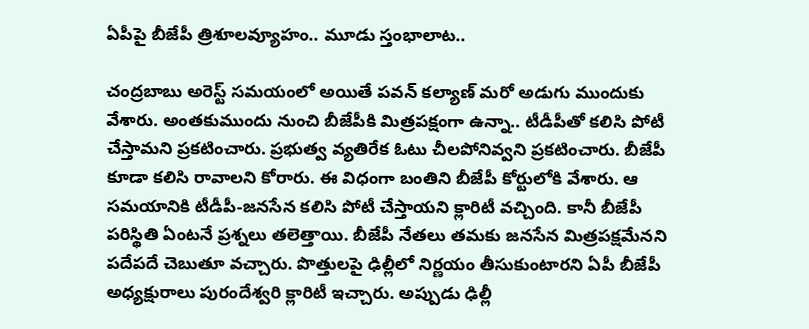ఏపీపై బీజేపీ త్రిశూలవ్యూహం.. మూడు స్తంభాలాట..

చంద్రబాబు అరెస్ట్ సమయంలో అయితే పవన్ కల్యాణ్ మరో అడుగు ముందుకు వేశారు. అంతకుముందు నుంచి బీజేపీకి మిత్రపక్షంగా ఉన్నా.. టీడీపీతో కలిసి పోటీ చేస్తామని ప్రకటించారు. ప్రభుత్వ వ్యతిరేక ఓటు చీలపోనివ్వని ప్రకటించారు. బీజేపీ కూడా కలిసి రావాలని కోరారు. ఈ విధంగా బంతిని బీజేపీ కోర్టులోకి వేశారు. ఆ సమయానికి టీడీపీ-జనసేన కలిసి పోటీ చేస్తాయని క్లారిటీ వచ్చింది. కానీ బీజేపీ పరిస్థితి ఏంటనే ప్రశ్నలు తలెత్తాయి. బీజేపీ నేతలు తమకు జనసేన మిత్రపక్షమేనని పదేపదే చెబుతూ వచ్చారు. పొత్తులపై ఢిల్లీలో నిర్ణయం తీసుకుంటారని ఏపీ బీజేపీ అధ్యక్షురాలు పురందేశ్వరి క్లారిటీ ఇచ్చారు. అప్పుడు ఢిల్లీ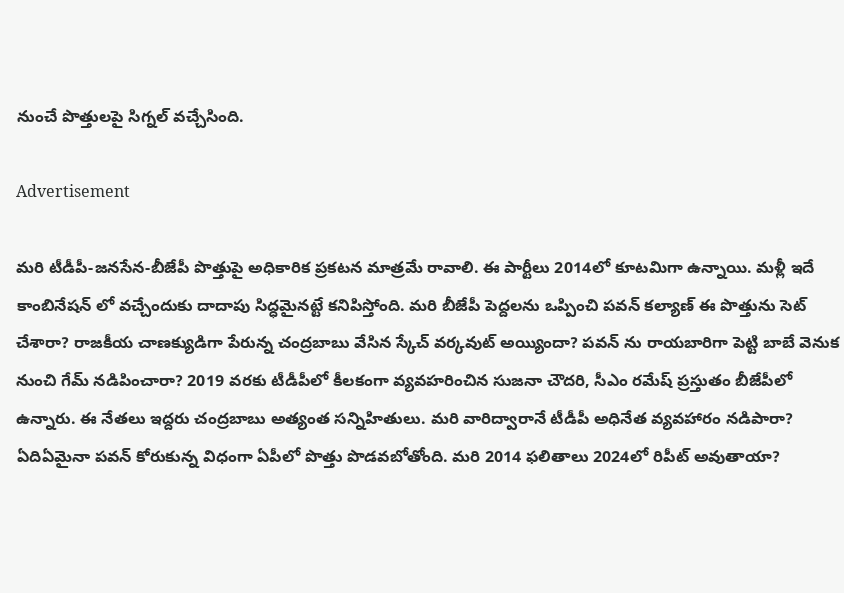నుంచే పొత్తులపై సిగ్నల్ వచ్చేసింది.

Advertisement

మరి టీడీపీ-జనసేన-బీజేపీ పొత్తుపై అధికారిక ప్రకటన మాత్రమే రావాలి. ఈ పార్టీలు 2014లో కూటమిగా ఉన్నాయి. మళ్లీ ఇదే కాంబినేషన్ లో వచ్చేందుకు దాదాపు సిద్ధమైనట్టే కనిపిస్తోంది. మరి బీజేపీ పెద్దలను ఒప్పించి పవన్ కల్యాణ్ ఈ పొత్తును సెట్ చేశారా? రాజకీయ చాణక్యుడిగా పేరున్న చంద్రబాబు వేసిన స్కేచ్ వర్కవుట్ అయ్యిందా? పవన్ ను రాయబారిగా పెట్టి బాబే వెనుక నుంచి గేమ్ నడిపించారా? 2019 వరకు టీడీపీలో కీలకంగా వ్యవహరించిన సుజనా చౌదరి, సీఎం రమేష్ ప్రస్తుతం బీజేపీలో ఉన్నారు. ఈ నేతలు ఇద్దరు చంద్రబాబు అత్యంత సన్నిహితులు. మరి వారిద్వారానే టీడీపీ అధినేత వ్యవహారం నడిపారా? ఏదిఏమైనా పవన్ కోరుకున్న విధంగా ఏపీలో పొత్తు పొడవబోతోంది. మరి 2014 ఫలితాలు 2024లో రిపీట్ అవుతాయా?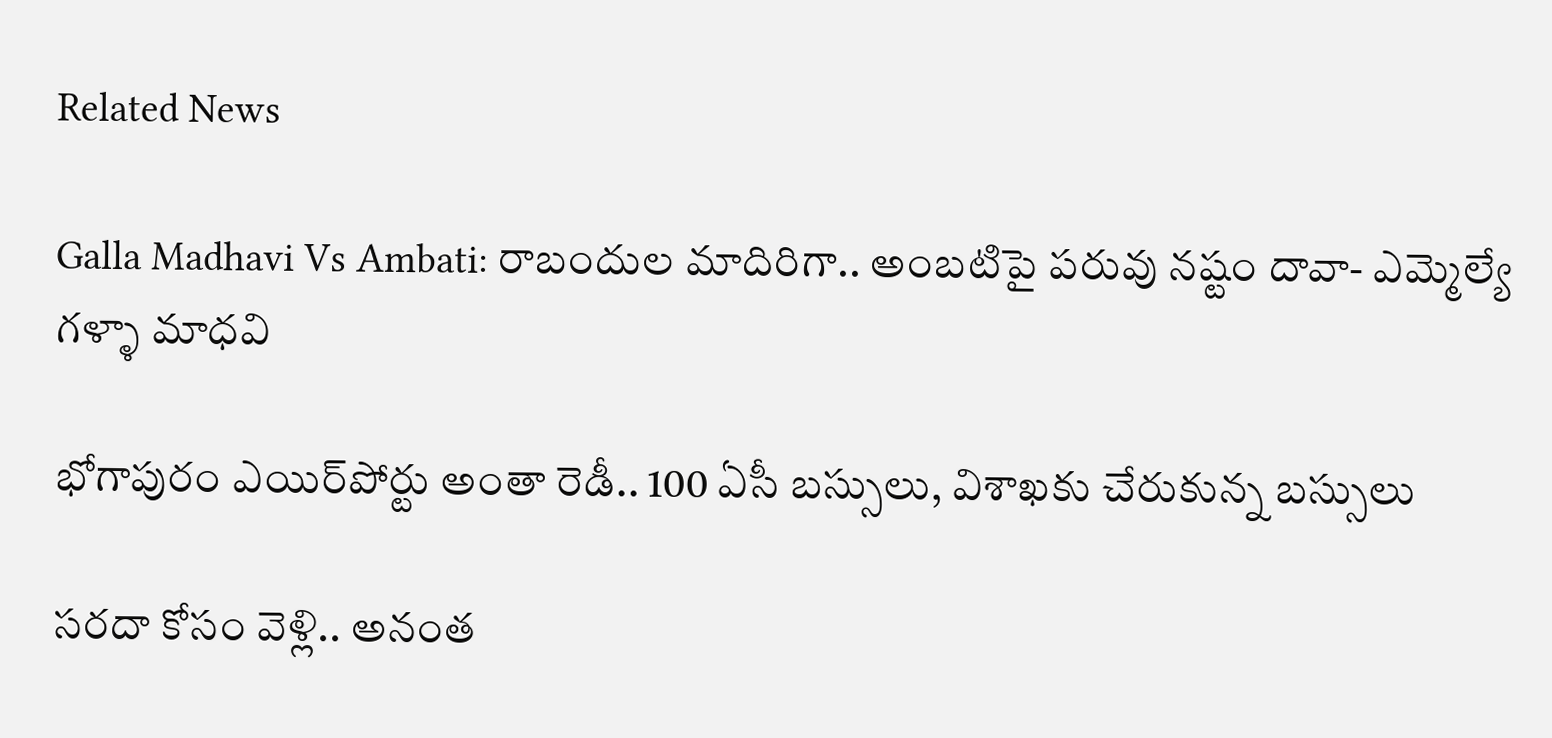Related News

Galla Madhavi Vs Ambati: రాబందుల మాదిరిగా.. అంబటిపై పరువు నష్టం దావా- ఎమ్మెల్యే గళ్ళా మాధవి

భోగాపురం ఎయిర్‌పోర్టు అంతా రెడీ.. 100 ఏసీ బస్సులు, విశాఖకు చేరుకున్న బస్సులు

సరదా కోసం వెళ్లి.. అనంత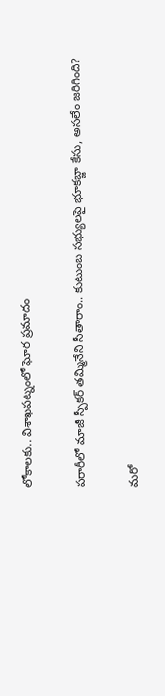లోకాలకు.. విశాఖపట్నంలో ఘోర ప్రమాదం

పరారీలో మాజీ స్పీకర్ తమ్మినేని సీతారాం.. కుటుంబ సభ్యులపై భూకబ్జా కేసు, అసలేం జరిగింది?

మరో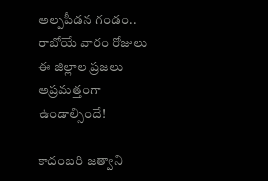అల్పపీడన గండం.. రాబోయే వారం రోజులు ఈ జిల్లాల ప్రజలు అప్రమత్తంగా ఉండాల్సిందే!

కాదంబరి జత్వాని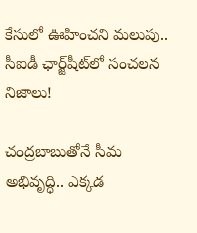కేసులో ఊహించని మలుపు.. సీఐడీ ఛార్జ్‌షీట్‌లో సంచలన నిజాలు!

చంద్రబాబుతోనే సీమ అభివృద్ధి.. ఎక్కడ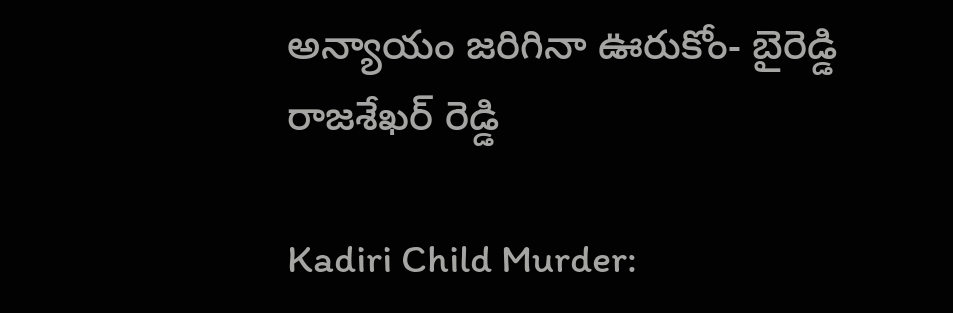అన్యాయం జరిగినా ఊరుకోం- బైరెడ్డి రాజశేఖర్ రెడ్డి

Kadiri Child Murder: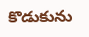కొడుకును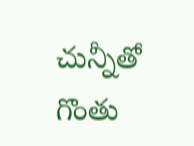చున్నీతో గొంతు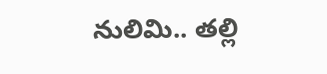నులిమి.. తల్లి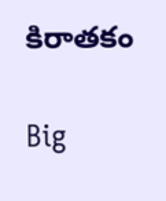కిరాతకం

Big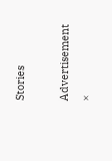Stories

Advertisement
×